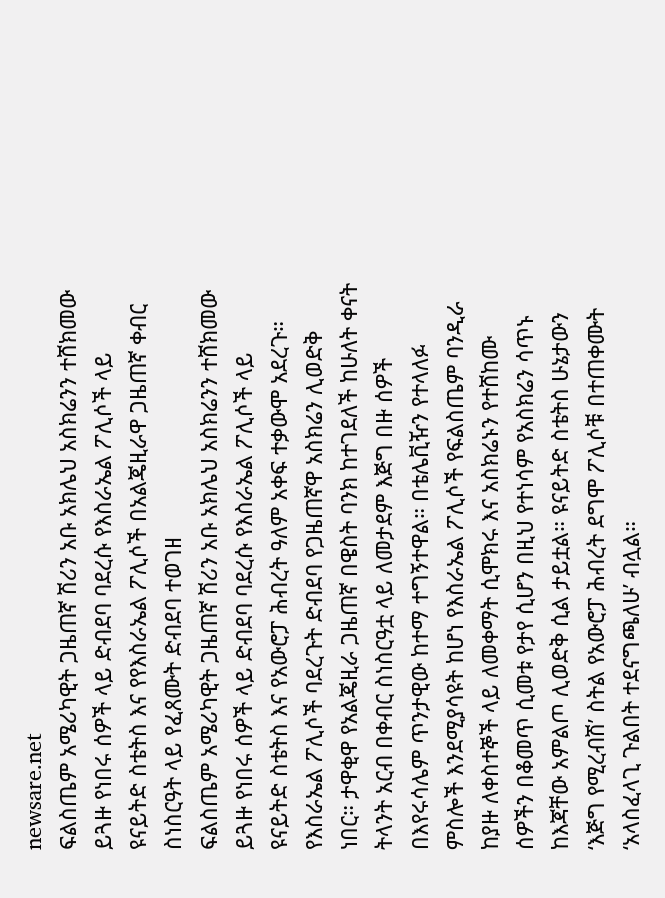newsare.net
ፍልስጤም አሜሪካዊት ጋዜጠኛ ሽሪን አቡ አክሌህ አስክሬንን ተሸክመው ይጓዙ የነበሩ ሰዎች ላይ ድብደባ ባደረሱ የእስራኤል ፖሊሶች ላይ ዩናይትድ ስቴትስ እና የየእስራኤል ፖሊሶች በአልጄዚራዋ ጋዜጠኛ ቀብር ስነስርዓት ላይ የፈጸሙት ድብደባ ተወገዘ
ፍልስጤም አሜሪካዊት ጋዜጠኛ ሽሪን አቡ አክሌህ አስክሬንን ተሸክመው ይጓዙ የነበሩ ሰዎች ላይ ድብደባ ባደረሱ የእስራኤል ፖሊሶች ላይ ዩናይትድ ስቴትስ እና የአውሮፓ ሕብረት ዓለም አቀፍ ተቃውሞ አደረጉ። የእስራኤል ፖሊሶች ባደረጉት ድብደባ የጋዜጠኛዋ አስክሬን ሊወድቅ ነበር። ታዋቂዋ የአልጄዚራ ጋዜጠኛ በዌስት ባንክ ከተገደለች ከሁለት ቀናት ትላንት አርብ በቀብር ስነስርዓቷ ላይ ለመታደም እጅግ በዙ ሰዎች በእየሩሳሌም ጥንታዊው ከተማ ተግኝተዋል። በቴሌቪዥን የተላለፉ ምስሎች እንደሚያሳዩት ከሆነ የእስራኤል ፖሊሶች የፍልስጤም ባንዲራ ከያዙ ለቀስተኞች ላይ ለመቀማት ሲሞክሩ እና አስክሬኑን የተሸከሙ ሰዎችን በቆመጥ ሲመቱ የታየ ሲሆን በዚህ የተነሳም የአስክሬን ሳጥኑ ከእጃቸው አምልጦ ሊወድቅ ሲል ታይቷል። ዩናይትድ ስቴትስ ሁኔታውን ‘እጅግ የሚረብሽ’ ስትል የአውሮፓ ሕብረት ደግሞ ፖሊሶቹ በተጠቀሙት ‘አላስፈላጊ ጉልበት ተደናግጫለሁ’ ብሏል።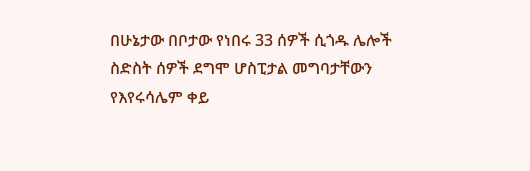በሁኔታው በቦታው የነበሩ 33 ሰዎች ሲጎዱ ሌሎች ስድስት ሰዎች ደግሞ ሆስፒታል መግባታቸውን የእየሩሳሌም ቀይ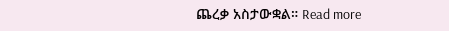ጨረቃ አስታውቋል። Read more